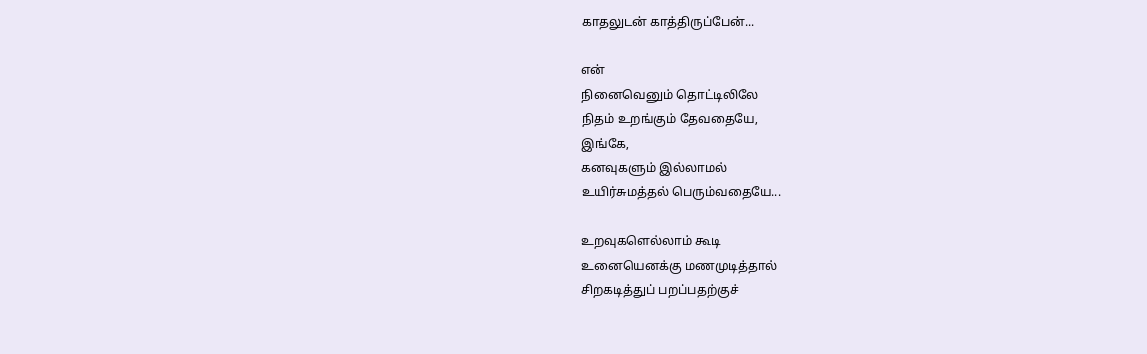காதலுடன் காத்திருப்பேன்...

என்
நினைவெனும் தொட்டிலிலே
நிதம் உறங்கும் தேவதையே,
இங்கே,
கனவுகளும் இல்லாமல்
உயிர்சுமத்தல் பெரும்வதையே...

உறவுகளெல்லாம் கூடி
உனையெனக்கு மணமுடித்தால்
சிறகடித்துப் பறப்பதற்குச்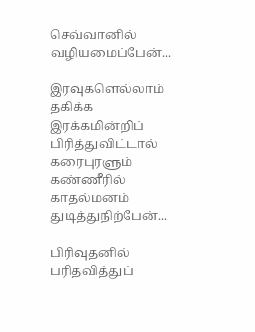செவ்வானில் வழியமைப்பேன்...

இரவுகளெல்லாம் தகிக்க
இரக்கமின்றிப் பிரித்துவிட்டால்
கரைபுரளும் கண்ணீரில்
காதல்மனம் துடித்துநிற்பேன்...

பிரிவுதனில் பரிதவித்துப்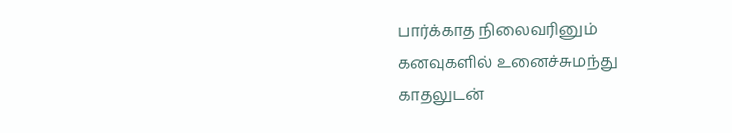பார்க்காத நிலைவரினும்
கனவுகளில் உனைச்சுமந்து
காதலுடன்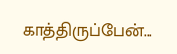காத்திருப்பேன்...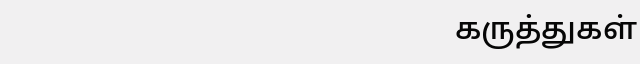கருத்துகள்